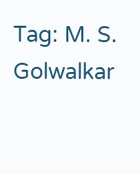Tag: M. S. Golwalkar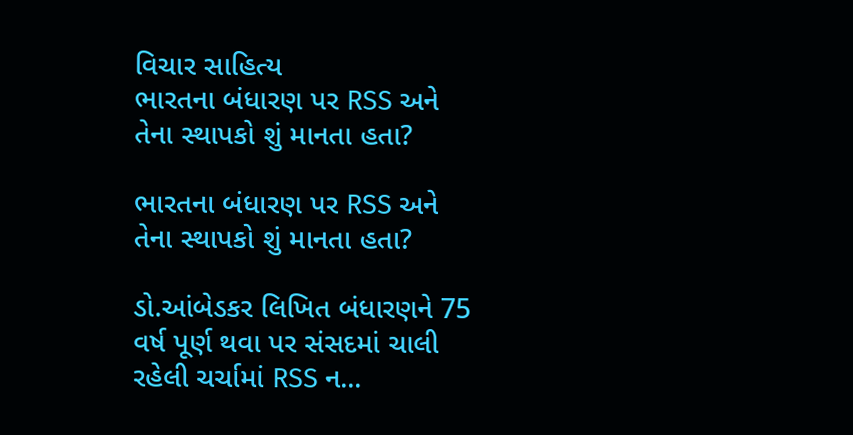વિચાર સાહિત્ય
ભારતના બંધારણ પર RSS અને તેના સ્થાપકો શું માનતા હતા?

ભારતના બંધારણ પર RSS અને તેના સ્થાપકો શું માનતા હતા?

ડો.આંબેડકર લિખિત બંધારણને 75 વર્ષ પૂર્ણ થવા પર સંસદમાં ચાલી રહેલી ચર્ચામાં RSS ન...